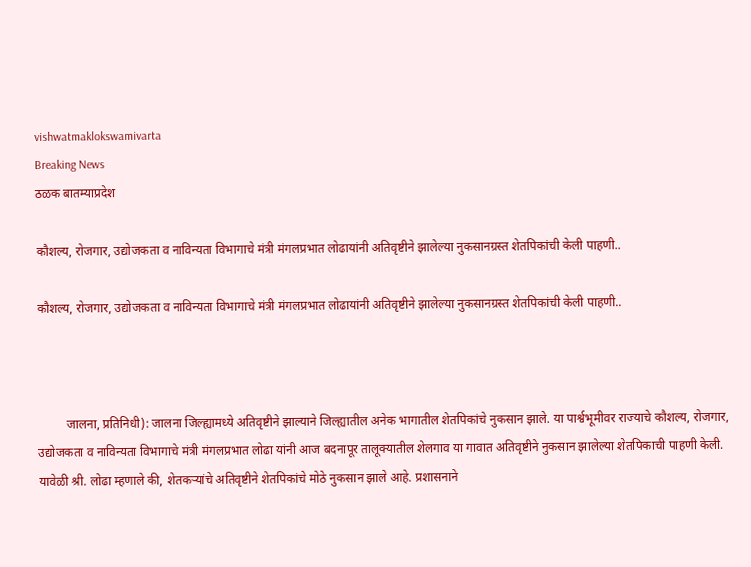vishwatmaklokswamivarta
Breaking News
ठळक बातम्याप्रदेश

कौशल्य, रोजगार, उद्योजकता व नाविन्यता विभागाचे मंत्री मंगलप्रभात लोढायांनी अतिवृष्टीने झालेल्या नुकसानग्रस्त शेतपिकांची केली पाहणी..

कौशल्य, रोजगार, उद्योजकता व नाविन्यता विभागाचे मंत्री मंगलप्रभात लोढायांनी अतिवृष्टीने झालेल्या नुकसानग्रस्त शेतपिकांची केली पाहणी..



         जालना, प्रतिनिधी): जालना जिल्ह्यामध्ये अतिवृष्टीने झाल्याने जिल्ह्यातील अनेक भागातील शेतपिकांचे नुकसान झाले. या पार्श्वभूमीवर राज्याचे कौशल्य, रोजगार, उद्योजकता व नाविन्यता विभागाचे मंत्री मंगलप्रभात लोढा यांनी आज बदनापूर तालूक्यातील शेलगाव या गावात अतिवृष्टीने नुकसान झालेल्या शेतपिकाची पाहणी केली. यावेळी श्री. लोढा म्हणाले की, शेतकऱ्यांचे अतिवृष्टीने शेतपिकांचे मोठे नुकसान झाले आहे. प्रशासनाने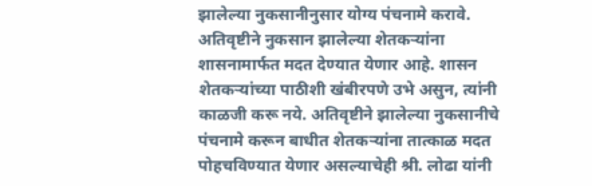झालेल्या नुकसानीनुसार योग्य पंचनामे करावे. अतिवृष्टीने नुकसान झालेल्या शेतकऱ्यांना शासनामार्फत मदत देण्यात येणार आहे. शासन शेतकऱ्यांच्या पाठीशी खंबीरपणे उभे असुन, त्यांनी काळजी करू नये. अतिवृष्टीने झालेल्या नुकसानीचे पंचनामे करून बाधीत शेतकऱ्यांना तात्काळ मदत पोहचविण्यात येणार असल्याचेही श्री. लोढा यांनी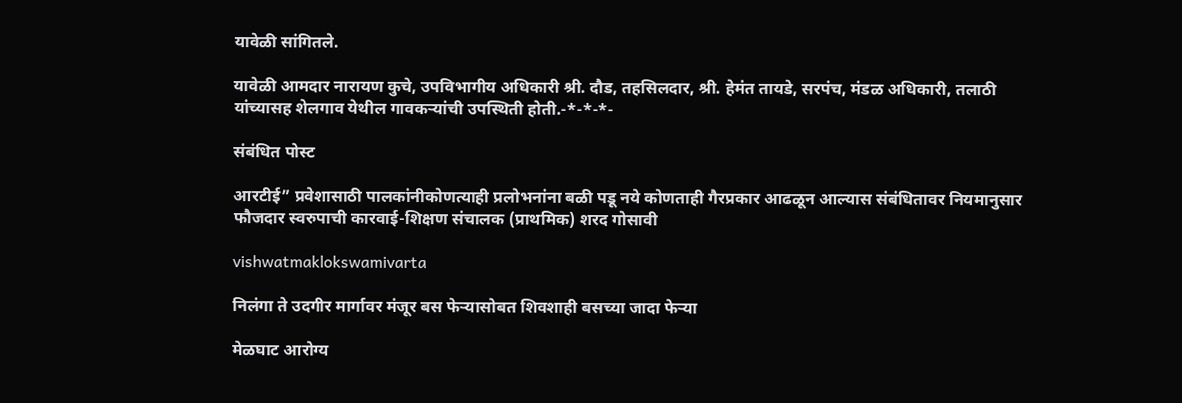यावेळी सांगितले.

यावेळी आमदार नारायण कुचे, उपविभागीय अधिकारी श्री. दौड, तहसिलदार, श्री. हेमंत तायडे, सरपंच, मंडळ अधिकारी, तलाठी यांच्यासह शेलगाव येथील गावकऱ्यांची उपस्थिती होती.-*-*-*-

संबंधित पोस्ट

आरटीई” प्रवेशासाठी पालकांनीकोणत्याही प्रलोभनांना बळी पडू नये कोणताही गैरप्रकार आढळून आल्यास संबंधितावर नियमानुसार फौजदार स्वरुपाची कारवाई-शिक्षण संचालक (प्राथमिक) शरद गोसावी

vishwatmaklokswamivarta

निलंगा ते उदगीर मार्गावर मंजूर बस फेऱ्यासोबत शिवशाही बसच्या जादा फेऱ्या

मेळघाट आरोग्य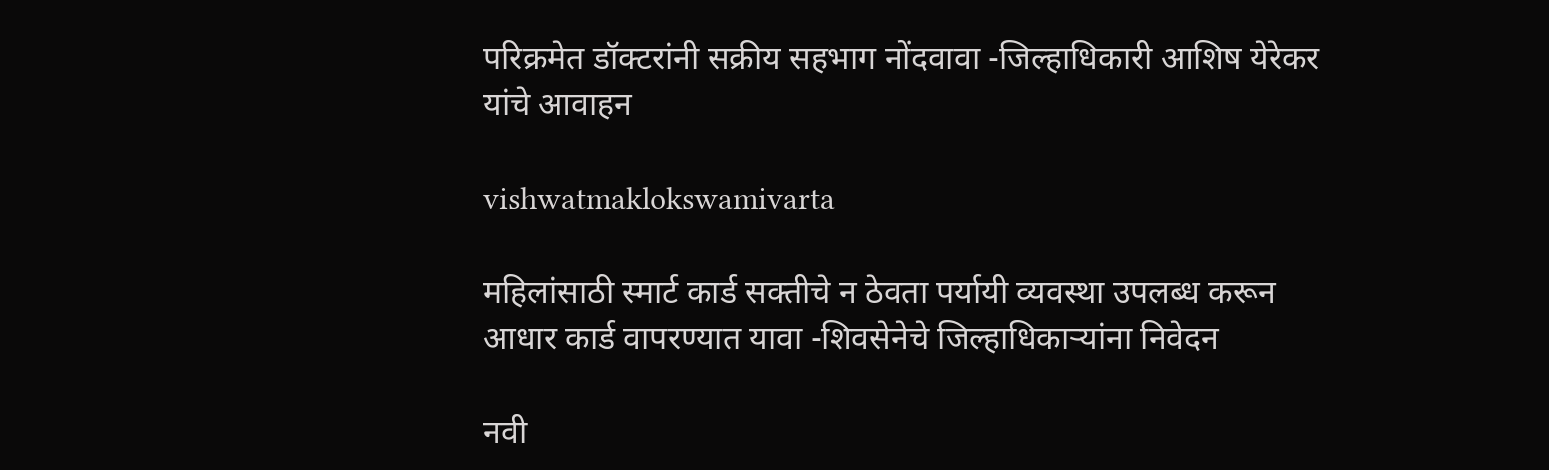परिक्रमेत डॉक्टरांनी सक्रीय सहभाग नोंदवावा -जिल्हाधिकारी आशिष येरेकर यांचे आवाहन

vishwatmaklokswamivarta

महिलांसाठी स्मार्ट कार्ड सक्तीचे न ठेवता पर्यायी व्यवस्था उपलब्ध करून आधार कार्ड वापरण्यात यावा -शिवसेनेचे जिल्हाधिकार्‍यांना निवेदन

नवी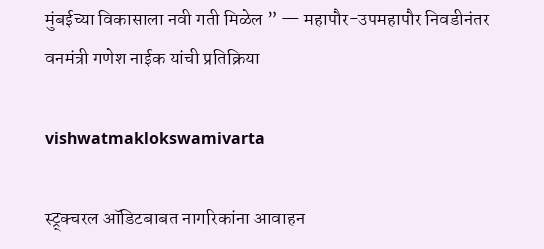मुंबईच्या विकासाला नवी गती मिळेल ” — महापौर-उपमहापौर निवडीनंतर वनमंत्री गणेश नाईक यांची प्रतिक्रिया

vishwatmaklokswamivarta

स्ट्र्क्चरल ऑडिटबाबत नागरिकांना आवाहन